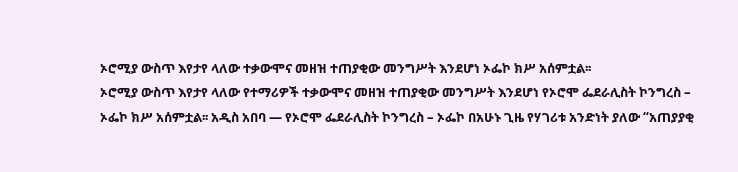ኦሮሚያ ውስጥ እየታየ ላለው ተቃውሞና መዘዝ ተጠያቂው መንግሥት እንደሆነ ኦፌኮ ክሥ አሰምቷል፡፡
ኦሮሚያ ውስጥ እየታየ ላለው የተማሪዎች ተቃውሞና መዘዝ ተጠያቂው መንግሥት እንደሆነ የኦሮሞ ፌደራሊስት ኮንግረስ – ኦፌኮ ክሥ አሰምቷል፡፡ አዲስ አበባ — የኦሮሞ ፌደራሊስት ኮንግረስ – ኦፌኮ በአሁኑ ጊዜ የሃገሪቱ አንድነት ያለው “አጠያያቂ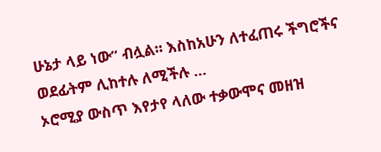ሁኔታ ላይ ነው” ብሏል፡፡ እስከአሁን ለተፈጠሩ ችግሮችና ወደፊትም ሊከተሉ ለሚችሉ …
ኦሮሚያ ውስጥ እየታየ ላለው ተቃውሞና መዘዝ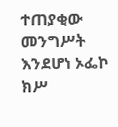ተጠያቂው መንግሥት እንደሆነ ኦፌኮ ክሥ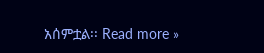አሰምቷል፡፡ Read more »